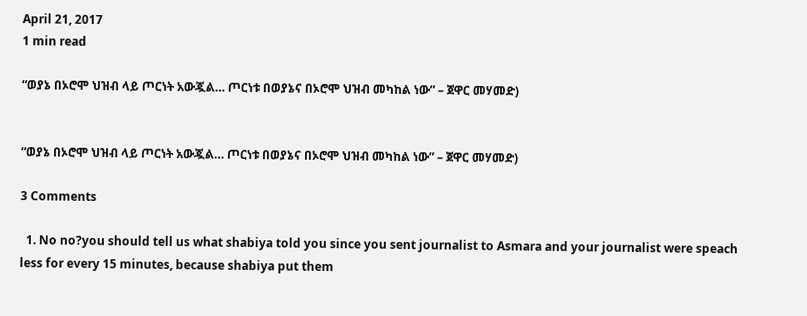April 21, 2017
1 min read

“ወያኔ በኦሮሞ ህዝብ ላይ ጦርነት አውጇል… ጦርነቱ በወያኔና በኦሮሞ ህዝብ መካከል ነው” – ጀዋር መሃመድ)


“ወያኔ በኦሮሞ ህዝብ ላይ ጦርነት አውጇል… ጦርነቱ በወያኔና በኦሮሞ ህዝብ መካከል ነው” – ጀዋር መሃመድ)

3 Comments

  1. No no?you should tell us what shabiya told you since you sent journalist to Asmara and your journalist were speach less for every 15 minutes, because shabiya put them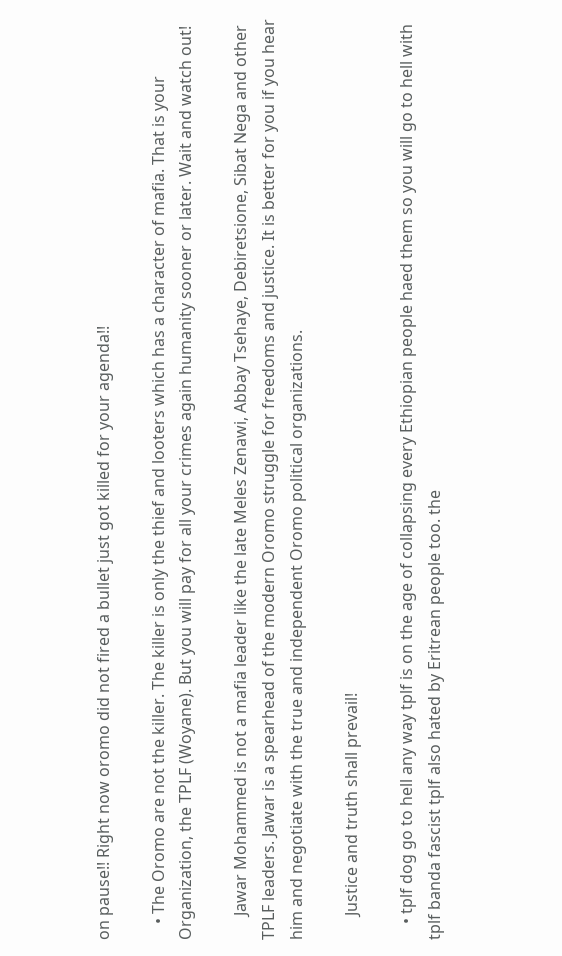on pause!! Right now oromo did not fired a bullet just got killed for your agenda!!

    • The Oromo are not the killer. The killer is only the thief and looters which has a character of mafia. That is your Organization, the TPLF (Woyane). But you will pay for all your crimes again humanity sooner or later. Wait and watch out!

      Jawar Mohammed is not a mafia leader like the late Meles Zenawi, Abbay Tsehaye, Debiretsione, Sibat Nega and other TPLF leaders. Jawar is a spearhead of the modern Oromo struggle for freedoms and justice. It is better for you if you hear him and negotiate with the true and independent Oromo political organizations.

      Justice and truth shall prevail!

    • tplf dog go to hell any way tplf is on the age of collapsing every Ethiopian people haed them so you will go to hell with tplf banda fascist tplf also hated by Eritrean people too. the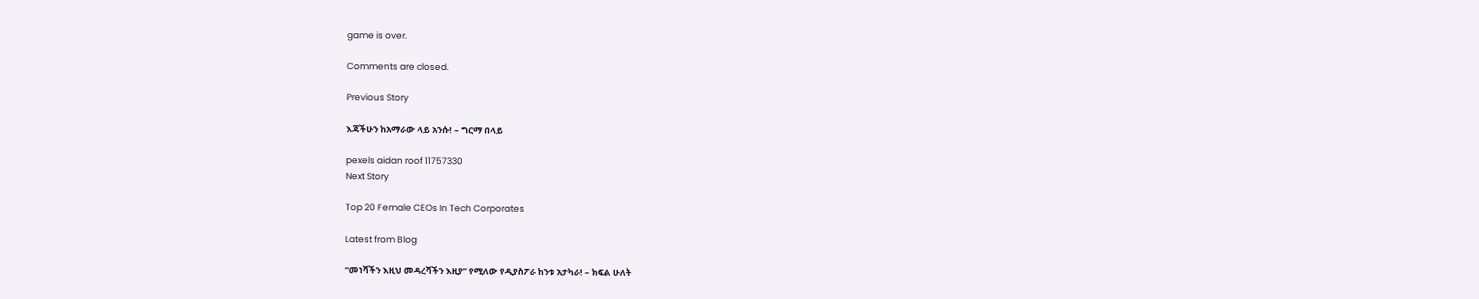game is over.

Comments are closed.

Previous Story

እጃችሁን ከአማራው ላይ አንሱ! – ግርማ በላይ

pexels aidan roof 11757330
Next Story

Top 20 Female CEOs In Tech Corporates

Latest from Blog

“መነሻችን እዚህ መዳረሻችን እዚያ” የሚለው የዲያስፖራ ከንቱ አታካራ! – ክፍል ሁለት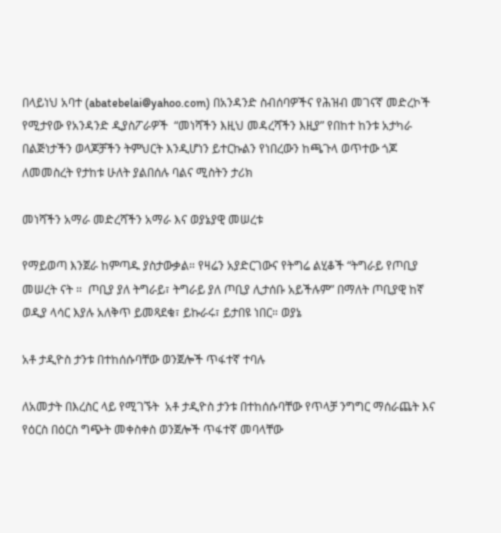በላይነህ አባተ (abatebelai@yahoo.com) በአንዳንድ ስብሰባዎችና የሕዝብ መገናኛ መድረኮች የሚታየው የአንዳንድ ዲያስፖራዎች  “መነሻችን እዚህ መዳረሻችን እዚያ” የበከተ ከንቱ አታካራ በልጅነታችን ወላጆቻችን ትምህርት እንዲሆነን ይተርኩልን የነበረውን ከጫጉላ ወጥተው ጎጆ ለመመስረት የታከቱ ሁለት ያልበሰሉ ባልና ሚስትን ታሪክ

መነሻችን አማራ መድረሻችን አማራ እና ወያኔያዊ መሠረቱ

የማይወጣ እንጀራ ከምጣዱ ያስታውቃል። የዛሬን አያድርገውና የትግሬ ልሂቆች “ትግራይ የጦቢያ መሠረት ናት ።  ጦቢያ ያለ ትግራይ፣ ትግራይ ያለ ጦቢያ ሊታሰቡ አይችሉም” በማለት ጦቢያዊ ከኛ ወዲያ ላሳር እያሉ አለቅጥ ይመጻደቁ፣ ይኩራሩ፣ ይታበዩ ነበር። ወያኔ

አቶ ታዲዮስ ታንቱ በተከሰሱባቸው ወንጀሎች ጥፋተኛ ተባሉ

ለአመታት በእረስር ላይ የሚገኙት  አቶ ታዲዮስ ታንቱ በተከሰሱባቸው የጥላቻ ንግግር ማሰራጨት እና የዕርስ በዕርስ ግጭት መቀስቀስ ወንጀሎች ጥፋተኛ መባላቸው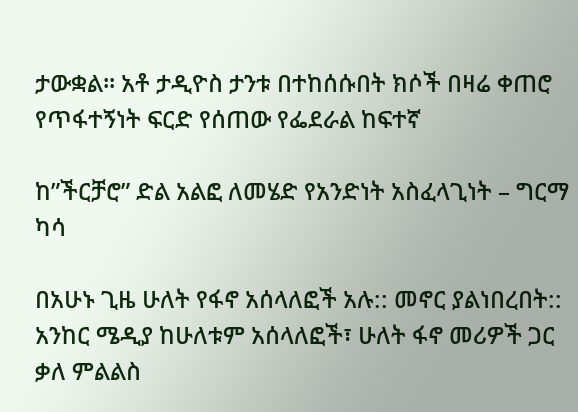ታውቋል፡፡ አቶ ታዲዮስ ታንቱ በተከሰሱበት ክሶች በዛሬ ቀጠሮ የጥፋተኝነት ፍርድ የሰጠው የፌደራል ከፍተኛ

ከ”ችርቻሮ” ድል አልፎ ለመሄድ የአንድነት አስፈላጊነት – ግርማ ካሳ

በአሁኑ ጊዜ ሁለት የፋኖ አሰላለፎች አሉ:: መኖር ያልነበረበት:: አንከር ሜዲያ ከሁለቱም አሰላለፎች፣ ሁለት ፋኖ መሪዎች ጋር ቃለ ምልልስ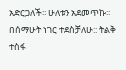አድርጋለች፡፡ ሁለቱን አደመጥኩ፡፡ በሰማሁት ነገር ተደስቻለሁ:: ትልቅ ተስፋ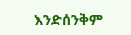እንድሰንቅም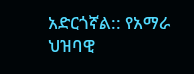አድርጎኛል:: የአማራ ህዝባዊ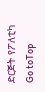ድርጅት የፖለቲካ
Go toTop